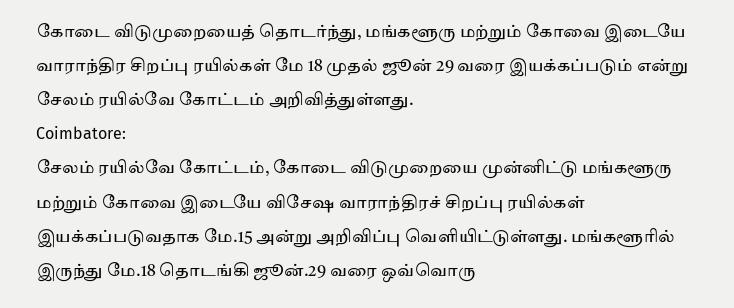கோடை விடுமுறையைத் தொடர்ந்து, மங்களூரு மற்றும் கோவை இடையே வாராந்திர சிறப்பு ரயில்கள் மே 18 முதல் ஜூன் 29 வரை இயக்கப்படும் என்று சேலம் ரயில்வே கோட்டம் அறிவித்துள்ளது.
Coimbatore:
சேலம் ரயில்வே கோட்டம், கோடை விடுமுறையை முன்னிட்டு மங்களூரு மற்றும் கோவை இடையே விசேஷ வாராந்திரச் சிறப்பு ரயில்கள் இயக்கப்படுவதாக மே.15 அன்று அறிவிப்பு வெளியிட்டுள்ளது. மங்களூரில் இருந்து மே.18 தொடங்கி ஜூன்.29 வரை ஒவ்வொரு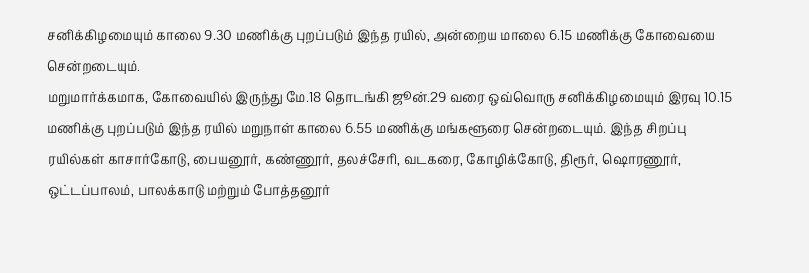சனிக்கிழமையும் காலை 9.30 மணிக்கு புறப்படும் இந்த ரயில், அன்றைய மாலை 6.15 மணிக்கு கோவையை சென்றடையும்.
மறுமார்க்கமாக, கோவையில் இருந்து மே.18 தொடங்கி ஜூன்.29 வரை ஒவ்வொரு சனிக்கிழமையும் இரவு 10.15 மணிக்கு புறப்படும் இந்த ரயில் மறுநாள் காலை 6.55 மணிக்கு மங்களூரை சென்றடையும். இந்த சிறப்பு ரயில்கள் காசார்கோடு, பையனூர், கண்ணூர், தலச்சேரி, வடகரை, கோழிக்கோடு, திரூர், ஷொரணூர், ஒட்டப்பாலம், பாலக்காடு மற்றும் போத்தனூர்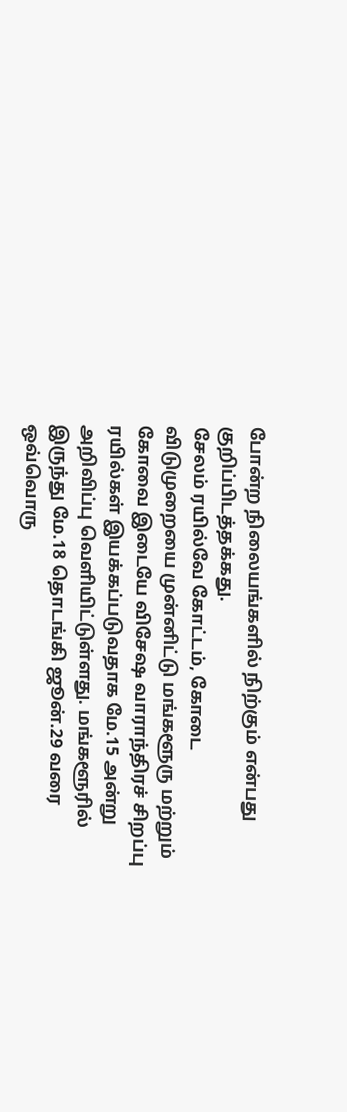போன்ற நிலையங்களில் நிற்கும் என்பது குறிப்பிடத்தக்கது.
சேலம் ரயில்வே கோட்டம், கோடை விடுமுறையை முன்னிட்டு மங்களூரு மற்றும் கோவை இடையே விசேஷ வாராந்திரச் சிறப்பு ரயில்கள் இயக்கப்படுவதாக மே.15 அன்று அறிவிப்பு வெளியிட்டுள்ளது. மங்களூரில் இருந்து மே.18 தொடங்கி ஜூன்.29 வரை ஒவ்வொரு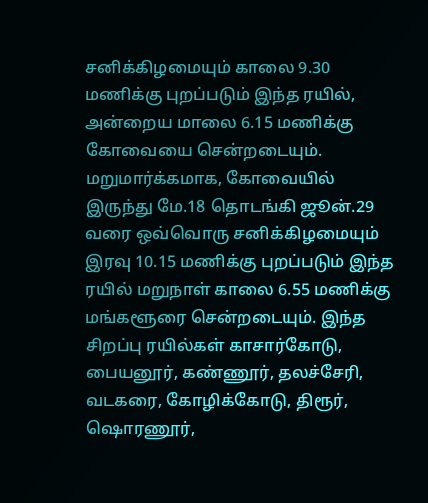சனிக்கிழமையும் காலை 9.30 மணிக்கு புறப்படும் இந்த ரயில், அன்றைய மாலை 6.15 மணிக்கு கோவையை சென்றடையும்.
மறுமார்க்கமாக, கோவையில் இருந்து மே.18 தொடங்கி ஜூன்.29 வரை ஒவ்வொரு சனிக்கிழமையும் இரவு 10.15 மணிக்கு புறப்படும் இந்த ரயில் மறுநாள் காலை 6.55 மணிக்கு மங்களூரை சென்றடையும். இந்த சிறப்பு ரயில்கள் காசார்கோடு, பையனூர், கண்ணூர், தலச்சேரி, வடகரை, கோழிக்கோடு, திரூர், ஷொரணூர்,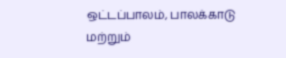ஒட்டப்பாலம், பாலக்காடு மற்றும்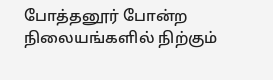போத்தனூர் போன்ற நிலையங்களில் நிற்கும்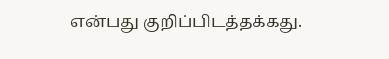என்பது குறிப்பிடத்தக்கது.